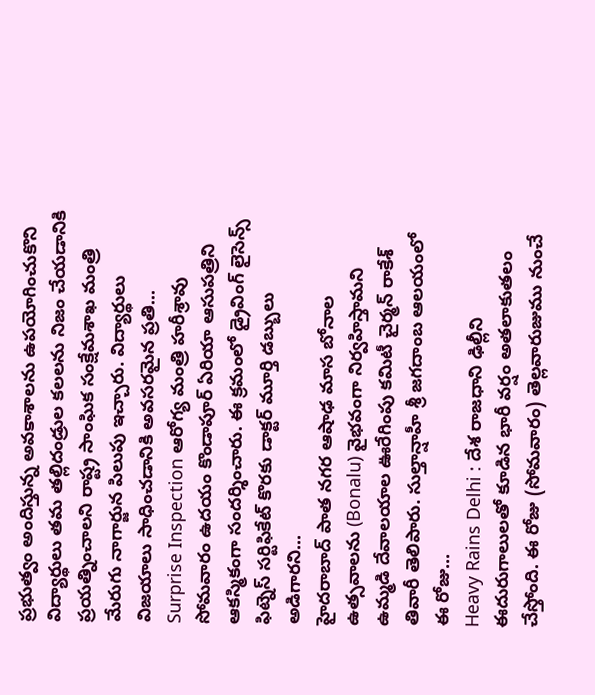ప్రభుత్వం అందిస్తున్న అవకాశాలను ఉపయోగించుకొని విద్యార్థులు తమ తల్లిదండ్రుల కలలను నిజం చేయడానికి ప్రయత్నించాలని రాష్ట్ర సాంఘిక సంక్షేమశాఖ మంత్రి మేరుగు నాగార్జున పిలుపు ఇచ్చారు. విద్యార్థులు విజయాలు సాధించడానికి అవసరమైన ప్రతి...
Surprise Inspection ఆరోగ్య మంత్రి హరీశ్రావు సోమవారం ఉదయం కొండాపూర్ ఏరియా ఆసుపత్రిని ఆకస్మికంగా సందర్శించారు. ఈ క్రమంలో డ్రైవింగ్ లైసెన్స్ ఫిట్నెస్ సర్టిఫికేట్ కొరకు డాక్టర్ మూర్తి డబ్బులు అడిగారని...
హైదరాబాద్ పాత నగర ఆషాఢ మాస బోనాల ఉత్సవాలను (Bonalu) వైభవంగా నిర్వహిస్తామని ఉమ్మడి దేవాలయాల ఊరేగింపు కమిటీ చైర్మన్ రాకేశ్ తివారీ తెలిపారు. సుల్తాన్షాహీ శ్రీ జగదాంబ ఆలయంలో ఈ రోజు...
Heavy Rains Delhi : దేశ రాజధాని ఢిల్లీని ఈదురుగాలులతో కూడిన భారీ వర్షం అతలాకుతలం చేస్తోంది. ఈ రోజు (సోమవారం) తెల్లవారుజుము నుంచే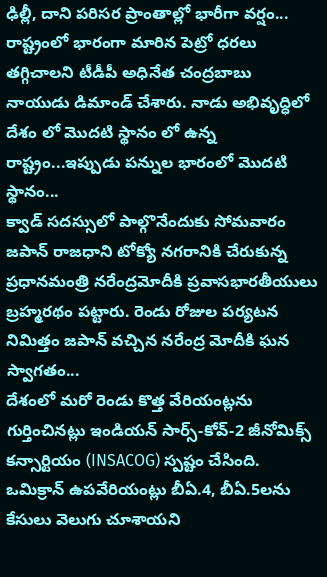ఢిల్లీ, దాని పరిసర ప్రాంతాల్లో భారీగా వర్షం...
రాష్ట్రంలో భారంగా మారిన పెట్రో ధరలు తగ్గిచాలని టీడీపీ అధినేత చంద్రబాబు నాయుడు డిమాండ్ చేశారు. నాడు అభివృద్ధిలో దేశం లో మొదటి స్థానం లో ఉన్న రాష్ట్రం...ఇప్పుడు పన్నుల భారంలో మొదటి స్థానం...
క్వాడ్ సదస్సులో పాల్గొనేందుకు సోమవారం జపాన్ రాజధాని టోక్యో నగరానికి చేరుకున్న ప్రధానమంత్రి నరేంద్రమోదీకి ప్రవాసభారతీయులు బ్రహ్మరథం పట్టారు. రెండు రోజుల పర్యటన నిమిత్తం జపాన్ వచ్చిన నరేంద్ర మోదీకి ఘన స్వాగతం...
దేశంలో మరో రెండు కొత్త వేరియంట్లను గుర్తించినట్లు ఇండియన్ సార్స్-కోవ్-2 జీనోమిక్స్ కన్సార్టియం (INSACOG) స్పష్టం చేసింది. ఒమిక్రాన్ ఉపవేరియంట్లు బీఏ.4, బీఏ.5లను కేసులు వెలుగు చూశాయని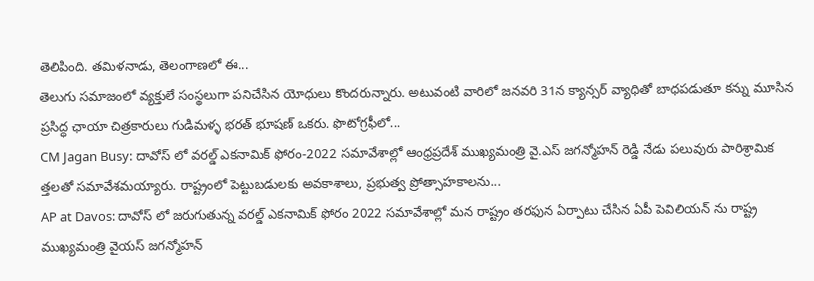తెలిపింది. తమిళనాడు, తెలంగాణలో ఈ...
తెలుగు సమాజంలో వ్యక్తులే సంస్థలుగా పనిచేసిన యోధులు కొందరున్నారు. అటువంటి వారిలో జనవరి 31న క్యాన్సర్ వ్యాధితో బాధపడుతూ కన్ను మూసిన ప్రసిద్ధ ఛాయా చిత్రకారులు గుడిమళ్ళ భరత్ భూషణ్ ఒకరు. ఫొటోగ్రఫీలో...
CM Jagan Busy: దావోస్ లో వరల్డ్ ఎకనామిక్ ఫోరం-2022 సమావేశాల్లో ఆంధ్రప్రదేశ్ ముఖ్యమంత్రి వై.ఎస్ జగన్మోహన్ రెడ్డి నేడు పలువురు పారిశ్రామిక త్తలతో సమావేశమయ్యారు. రాష్ట్రంలో పెట్టుబడులకు అవకాశాలు, ప్రభుత్వ ప్రోత్సాహకాలను...
AP at Davos: దావోస్ లో జరుగుతున్న వరల్డ్ ఎకనామిక్ ఫోరం 2022 సమావేశాల్లో మన రాష్ట్రం తరఫున ఏర్పాటు చేసిన ఏపీ పెవిలియన్ ను రాష్ట్ర ముఖ్యమంత్రి వైయస్ జగన్మోహన్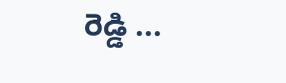రెడ్డి ...